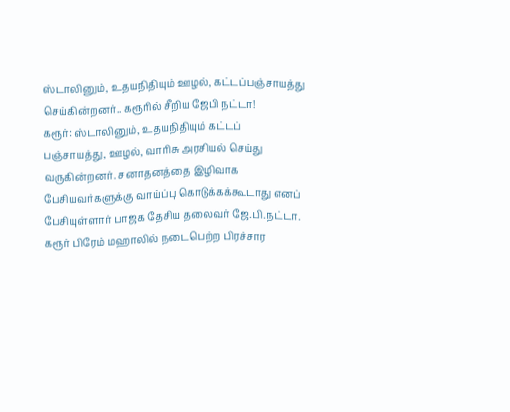ஸ்டாலினும், உதயநிதியும் ஊழல், கட்டப்பஞ்சாயத்து செய்கின்றனர்.. கரூரில் சீறிய ஜேபி நட்டா!
கரூர்: ஸ்டாலினும், உதயநிதியும் கட்டப் பஞ்சாயத்து, ஊழல், வாரிசு அரசியல் செய்து வருகின்றனர். சனாதனத்தை இழிவாக பேசியவர்களுக்கு வாய்ப்பு கொடுக்கக்கூடாது எனப் பேசியுள்ளார் பாஜக தேசிய தலைவர் ஜே.பி.நட்டா.
கரூர் பிரேம் மஹாலில் நடைபெற்ற பிரச்சார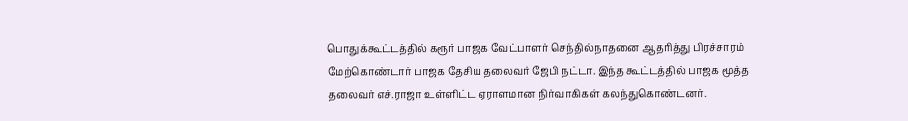பொதுக்கூட்டத்தில் கரூர் பாஜக வேட்பாளர் செந்தில்நாதனை ஆதரித்து பிரச்சாரம் மேற்கொண்டார் பாஜக தேசிய தலைவர் ஜேபி நட்டா. இந்த கூட்டத்தில் பாஜக மூத்த தலைவர் எச்.ராஜா உள்ளிட்ட ஏராளமான நிர்வாகிகள் கலந்துகொண்டனர்.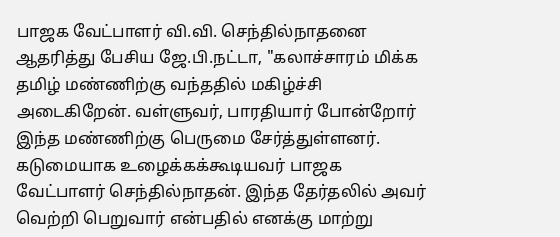பாஜக வேட்பாளர் வி.வி. செந்தில்நாதனை ஆதரித்து பேசிய ஜே.பி.நட்டா, "கலாச்சாரம் மிக்க தமிழ் மண்ணிற்கு வந்ததில் மகிழ்ச்சி அடைகிறேன். வள்ளுவர், பாரதியார் போன்றோர் இந்த மண்ணிற்கு பெருமை சேர்த்துள்ளனர். கடுமையாக உழைக்கக்கூடியவர் பாஜக வேட்பாளர் செந்தில்நாதன். இந்த தேர்தலில் அவர் வெற்றி பெறுவார் என்பதில் எனக்கு மாற்று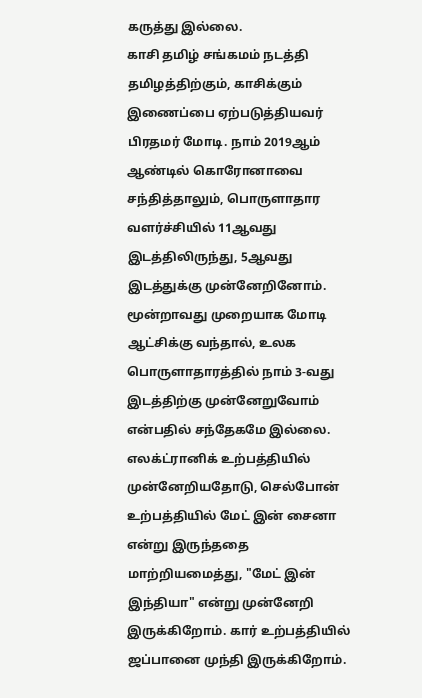கருத்து இல்லை.
காசி தமிழ் சங்கமம் நடத்தி தமிழத்திற்கும், காசிக்கும் இணைப்பை ஏற்படுத்தியவர் பிரதமர் மோடி. நாம் 2019ஆம் ஆண்டில் கொரோனாவை சந்தித்தாலும், பொருளாதார வளர்ச்சியில் 11ஆவது இடத்திலிருந்து, 5ஆவது இடத்துக்கு முன்னேறினோம். மூன்றாவது முறையாக மோடி ஆட்சிக்கு வந்தால், உலக பொருளாதாரத்தில் நாம் 3-வது இடத்திற்கு முன்னேறுவோம் என்பதில் சந்தேகமே இல்லை.
எலக்ட்ரானிக் உற்பத்தியில் முன்னேறியதோடு, செல்போன் உற்பத்தியில் மேட் இன் சைனா என்று இருந்ததை மாற்றியமைத்து, "மேட் இன் இந்தியா" என்று முன்னேறி இருக்கிறோம். கார் உற்பத்தியில் ஜப்பானை முந்தி இருக்கிறோம்.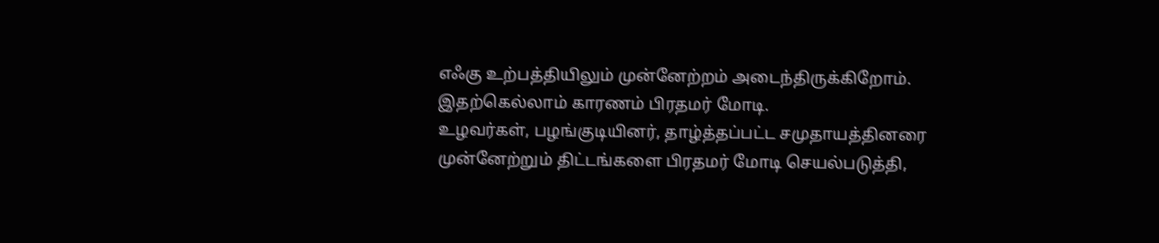எஃகு உற்பத்தியிலும் முன்னேற்றம் அடைந்திருக்கிறோம். இதற்கெல்லாம் காரணம் பிரதமர் மோடி.
உழவர்கள், பழங்குடியினர், தாழ்த்தப்பட்ட சமுதாயத்தினரை முன்னேற்றும் திட்டங்களை பிரதமர் மோடி செயல்படுத்தி,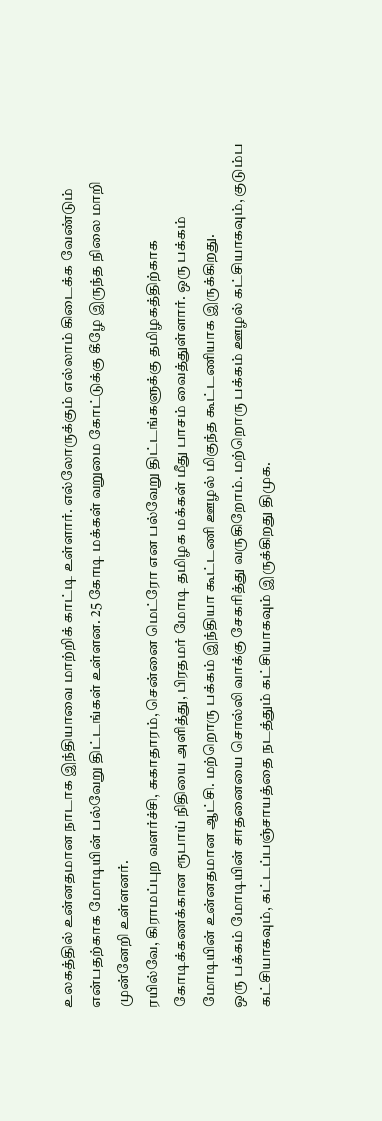உலகத்தில் உன்னதமான நாடாக இந்தியாவை மாற்றிக் காட்டி உள்ளார். எல்லோருக்கும் எல்லாம் கிடைக்க வேண்டும் என்பதற்காக மோடியின் பல்வேறு திட்டங்கள் உள்ளன. 25 கோடி மக்கள் வறுமை கோட்டுக்கு கீழே இருந்த நிலை மாறி முன்னேறி உள்ளனர்.
ரயில்வே, கிராமப்புற வளர்ச்சி, சுகாதாரம், சென்னை மெட்ரோ என பல்வேறு திட்டங்களுக்கு தமிழகத்திற்காக கோடிக்கணக்கான ரூபாய் நிதியை அளித்து, பிரதமர் மோடி தமிழக மக்கள் மீது பாசம் வைத்துள்ளார். ஒரு பக்கம் மோடியின் உன்னதமான ஆட்சி. மற்றொரு பக்கம் இந்தியா கூட்டணி ஊழல் மிகுந்த கூட்டணியாக இருக்கிறது.
ஒரு பக்கம் மோடியின் சாதனையை சொல்லி வாக்கு சேகரித்து வருகிறோம். மற்றொரு பக்கம் ஊழல் கட்சியாகவும், குடும்ப கட்சியாகவும், கட்டப்பஞ்சாயத்தை நடத்தும் கட்சியாகவும் இருக்கிறது திமுக.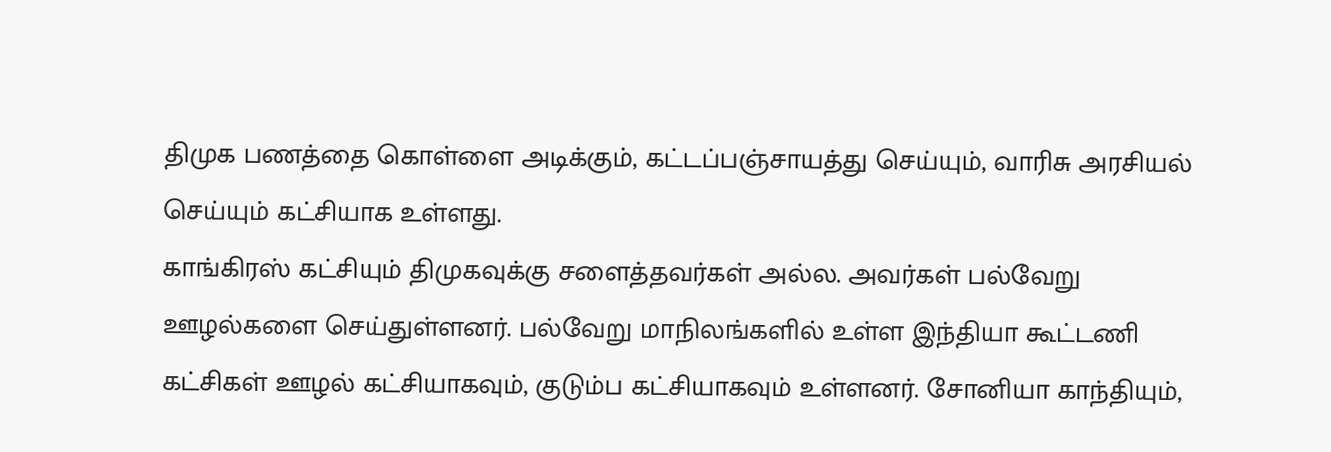திமுக பணத்தை கொள்ளை அடிக்கும், கட்டப்பஞ்சாயத்து செய்யும், வாரிசு அரசியல் செய்யும் கட்சியாக உள்ளது.
காங்கிரஸ் கட்சியும் திமுகவுக்கு சளைத்தவர்கள் அல்ல. அவர்கள் பல்வேறு ஊழல்களை செய்துள்ளனர். பல்வேறு மாநிலங்களில் உள்ள இந்தியா கூட்டணி கட்சிகள் ஊழல் கட்சியாகவும், குடும்ப கட்சியாகவும் உள்ளனர். சோனியா காந்தியும்,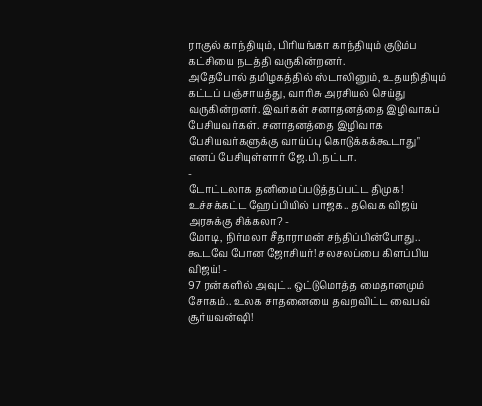ராகுல் காந்தியும், பிரியங்கா காந்தியும் குடும்ப கட்சியை நடத்தி வருகின்றனர்.
அதேபோல் தமிழகத்தில் ஸ்டாலினும், உதயநிதியும் கட்டப் பஞ்சாயத்து, வாரிசு அரசியல் செய்து வருகின்றனர். இவர்கள் சனாதனத்தை இழிவாகப் பேசியவர்கள். சனாதனத்தை இழிவாக பேசியவர்களுக்கு வாய்ப்பு கொடுக்கக்கூடாது" எனப் பேசியுள்ளார் ஜே.பி.நட்டா.
-
டோட்டலாக தனிமைப்படுத்தப்பட்ட திமுக! உச்சக்கட்ட ஹேப்பியில் பாஜக.. தவெக விஜய் அரசுக்கு சிக்கலா? -
மோடி, நிர்மலா சீதாராமன் சந்திப்பின்போது.. கூடவே போன ஜோசியர்! சலசலப்பை கிளப்பிய விஜய்! -
97 ரன்களில் அவுட்.. ஒட்டுமொத்த மைதானமும் சோகம்.. உலக சாதனையை தவறவிட்ட வைபவ் சூர்யவன்ஷி!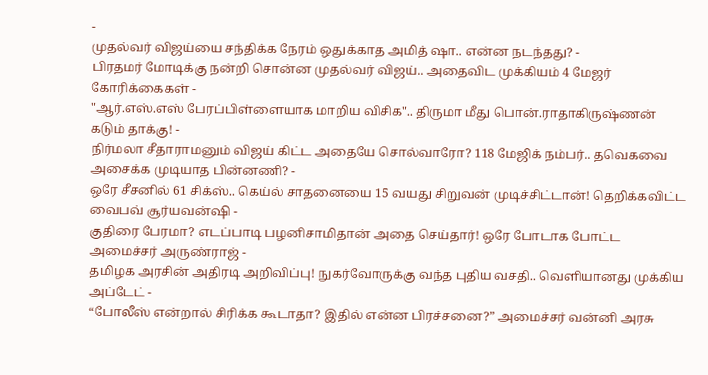-
முதல்வர் விஜய்யை சந்திக்க நேரம் ஒதுக்காத அமித் ஷா.. என்ன நடந்தது? -
பிரதமர் மோடிக்கு நன்றி சொன்ன முதல்வர் விஜய்.. அதைவிட முக்கியம் 4 மேஜர் கோரிக்கைகள் -
"ஆர்.எஸ்.எஸ் பேரப்பிள்ளையாக மாறிய விசிக".. திருமா மீது பொன்.ராதாகிருஷ்ணன் கடும் தாக்கு! -
நிர்மலா சீதாராமனும் விஜய் கிட்ட அதையே சொல்வாரோ? 118 மேஜிக் நம்பர்.. தவெகவை அசைக்க முடியாத பின்னணி? -
ஒரே சீசனில் 61 சிக்ஸ்.. கெய்ல் சாதனையை 15 வயது சிறுவன் முடிச்சிட்டான்! தெறிக்கவிட்ட வைபவ் சூர்யவன்ஷி -
குதிரை பேரமா? எடப்பாடி பழனிசாமிதான் அதை செய்தார்! ஒரே போடாக போட்ட அமைச்சர் அருண்ராஜ் -
தமிழக அரசின் அதிரடி அறிவிப்பு! நுகர்வோருக்கு வந்த புதிய வசதி.. வெளியானது முக்கிய அப்டேட் -
“போலீஸ் என்றால் சிரிக்க கூடாதா? இதில் என்ன பிரச்சனை?” அமைச்சர் வன்னி அரசு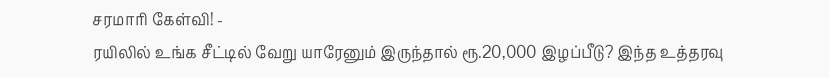சரமாரி கேள்வி! -
ரயிலில் உங்க சீட்டில் வேறு யாரேனும் இருந்தால் ரூ.20,000 இழப்பீடு? இந்த உத்தரவு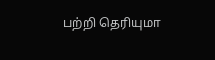பற்றி தெரியுமா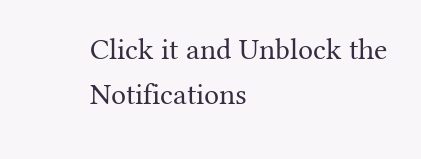Click it and Unblock the Notifications